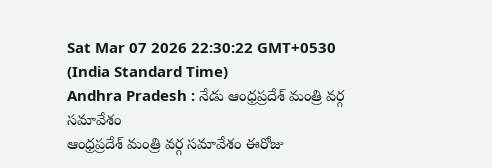Sat Mar 07 2026 22:30:22 GMT+0530 (India Standard Time)
Andhra Pradesh : నేడు ఆంధ్రప్రదేశ్ మంత్రి వర్గ సమావేశం
ఆంధ్రప్రదేశ్ మంత్రి వర్గ సమావేశం ఈరోజు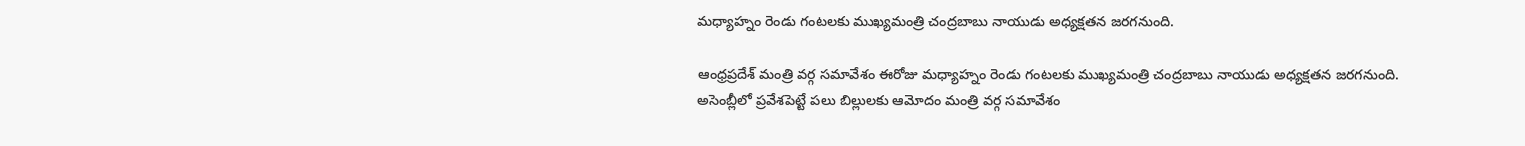మధ్యాహ్నం రెండు గంటలకు ముఖ్యమంత్రి చంద్రబాబు నాయుడు అధ్యక్షతన జరగనుంది.

ఆంధ్రప్రదేశ్ మంత్రి వర్గ సమావేశం ఈరోజు మధ్యాహ్నం రెండు గంటలకు ముఖ్యమంత్రి చంద్రబాబు నాయుడు అధ్యక్షతన జరగనుంది. అసెంబ్లీలో ప్రవేశపెట్టే పలు బిల్లులకు ఆమోదం మంత్రి వర్గ సమావేశం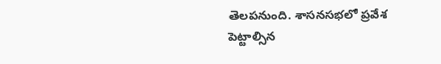తెలపనుంది. శాసనసభలో ప్రవేశ పెట్టాల్సిన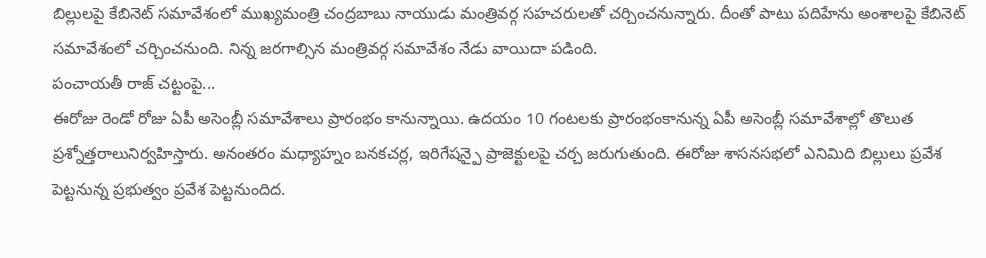బిల్లులపై కేబినెట్ సమావేశంలో ముఖ్యమంత్రి చంద్రబాబు నాయుడు మంత్రివర్గ సహచరులతో చర్చించనున్నారు. దీంతో పాటు పదిహేను అంశాలపై కేబినెట్ సమావేశంలో చర్చించనుంది. నిన్న జరగాల్సిన మంత్రివర్గ సమావేశం నేడు వాయిదా పడింది.
పంచాయతీ రాజ్ చట్టంపై...
ఈరోజు రెండో రోజు ఏపీ అసెంబ్లీ సమావేశాలు ప్రారంభం కానున్నాయి. ఉదయం 10 గంటలకు ప్రారంభంకానున్న ఏపీ అసెంబ్లీ సమావేశాల్లో తొలుత ప్రశ్నోత్తరాలునిర్వహిస్తారు. అనంతరం మధ్యాహ్నం బనకచర్ల, ఇరిగేషన్పై ప్రాజెక్టులపై చర్చ జరుగుతుంది. ఈరోజు శాసనసభలో ఎనిమిది బిల్లులు ప్రవేశ పెట్టనున్న ప్రభుత్వం ప్రవేశ పెట్టనుందిద.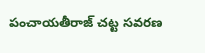పంచాయతీరాజ్ చట్ట సవరణ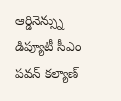ఆర్డినెన్స్ను డిప్యూటీ సీఎం పవన్ కల్యాణ్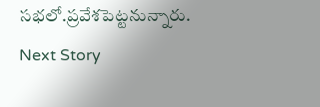సభలో.ప్రవేశపెట్టనున్నారు.
Next Story